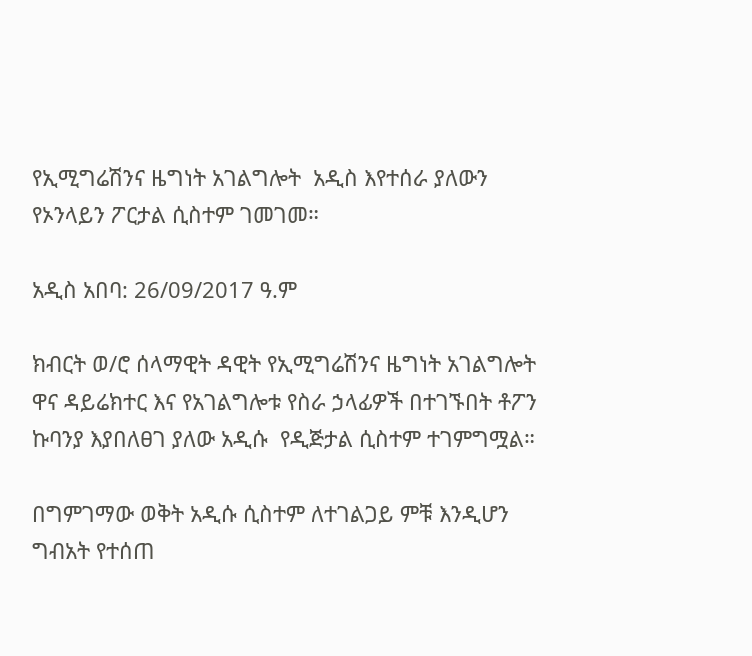የኢሚግሬሽንና ዜግነት አገልግሎት  አዲስ እየተሰራ ያለውን የኦንላይን ፖርታል ሲስተም ገመገመ።

አዲስ አበባ: 26/09/2017 ዓ.ም

ክብርት ወ/ሮ ሰላማዊት ዳዊት የኢሚግሬሽንና ዜግነት አገልግሎት ዋና ዳይሬክተር እና የአገልግሎቱ የስራ ኃላፊዎች በተገኙበት ቶፖን ኩባንያ እያበለፀገ ያለው አዲሱ  የዲጅታል ሲስተም ተገምግሟል።

በግምገማው ወቅት አዲሱ ሲስተም ለተገልጋይ ምቹ እንዲሆን ግብአት የተሰጠ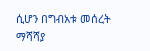ሲሆን በግብአቱ መሰረት ማሻሻያ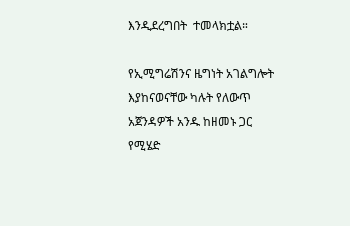እንዲደረግበት  ተመላክቷል።

የኢሚግሬሽንና ዜግነት አገልግሎት እያከናወናቸው ካሉት የለውጥ አጀንዳዎች አንዱ ከዘመኑ ጋር የሚሄድ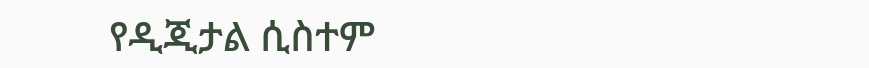የዲጂታል ሲስተም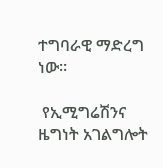ተግባራዊ ማድረግ ነው።

 የኢሚግሬሽንና ዜግነት አገልግሎት